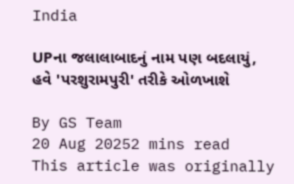India

UPના જલાલાબાદનું નામ પણ બદલાયું, હવે 'પરશુરામપુરી' તરીકે ઓળખાશે

By GS Team
20 Aug 20252 mins read
This article was originally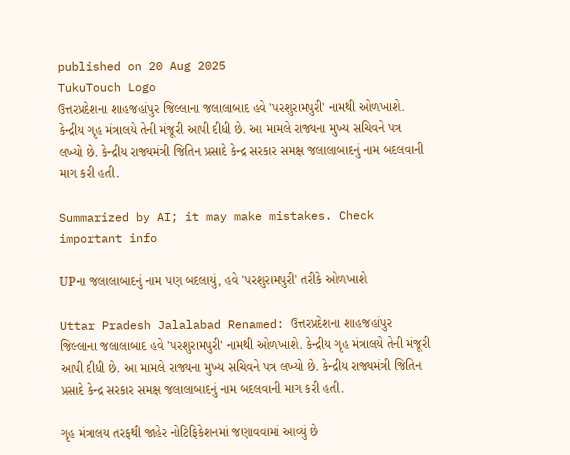published on 20 Aug 2025
TukuTouch Logo
ઉત્તરપ્રદેશના શાહજહાંપુર જિલ્લાના જલાલાબાદ હવે 'પરશુરામપુરી' નામથી ઓળખાશે. કેન્દ્રીય ગૃહ મંત્રાલયે તેની મંજૂરી આપી દીધી છે. આ મામલે રાજ્યના મુખ્ય સચિવને પત્ર લખ્યો છે. કેન્દ્રીય રાજ્યમંત્રી જિતિન પ્રસાદે કેન્દ્ર સરકાર સમક્ષ જલાલાબાદનું નામ બદલવાની માગ કરી હતી.

Summarized by AI; it may make mistakes. Check important info

UPના જલાલાબાદનું નામ પણ બદલાયું, હવે 'પરશુરામપુરી' તરીકે ઓળખાશે

Uttar Pradesh Jalalabad Renamed: ઉત્તરપ્રદેશના શાહજહાંપુર જિલ્લાના જલાલાબાદ હવે 'પરશુરામપુરી' નામથી ઓળખાશે. કેન્દ્રીય ગૃહ મંત્રાલયે તેની મંજૂરી આપી દીધી છે. આ મામલે રાજ્યના મુખ્ય સચિવને પત્ર લખ્યો છે. કેન્દ્રીય રાજ્યમંત્રી જિતિન પ્રસાદે કેન્દ્ર સરકાર સમક્ષ જલાલાબાદનું નામ બદલવાની માગ કરી હતી.

ગૃહ મંત્રાલય તરફથી જાહેર નોટિફિકેશનમાં જણાવવામાં આવ્યું છે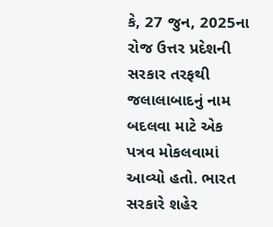કે, 27 જુન, 2025ના રોજ ઉત્તર પ્રદેશની સરકાર તરફથી જલાલાબાદનું નામ બદલવા માટે એક પત્રવ મોકલવામાં આવ્યો હતો. ભારત સરકારે શહેર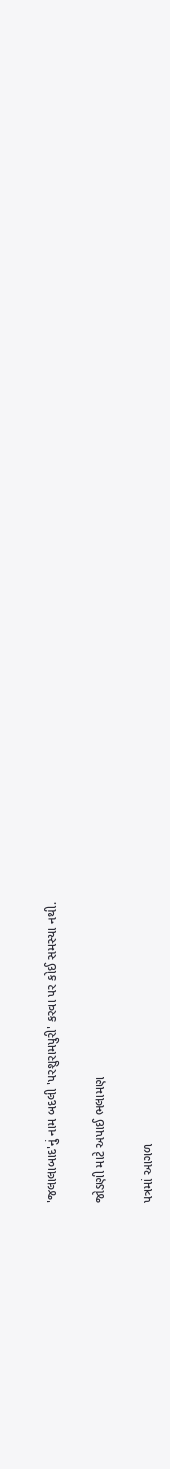'જલાલાબાદ'નું નામ બદલી 'પરશુરામપુરી' કરવા પર કોઈ સમસ્યા નથી.

જોડણી માટે અપાઈ ભલામણ

પત્રમાં આગળ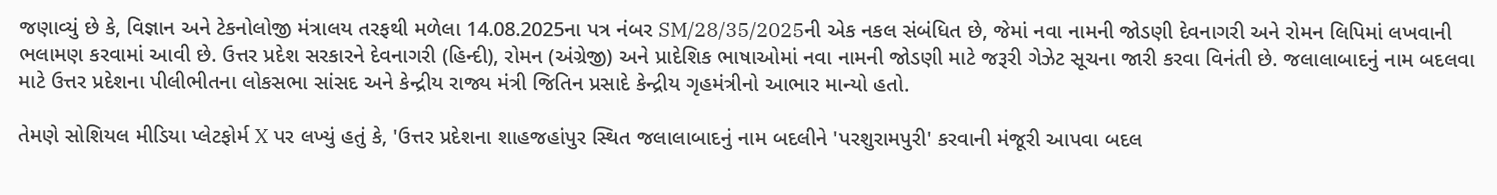જણાવ્યું છે કે, વિજ્ઞાન અને ટેકનોલોજી મંત્રાલય તરફથી મળેલા 14.08.2025ના પત્ર નંબર SM/28/35/2025ની એક નકલ સંબંધિત છે, જેમાં નવા નામની જોડણી દેવનાગરી અને રોમન લિપિમાં લખવાની ભલામણ કરવામાં આવી છે. ઉત્તર પ્રદેશ સરકારને દેવનાગરી (હિન્દી), રોમન (અંગ્રેજી) અને પ્રાદેશિક ભાષાઓમાં નવા નામની જોડણી માટે જરૂરી ગેઝેટ સૂચના જારી કરવા વિનંતી છે. જલાલાબાદનું નામ બદલવા માટે ઉત્તર પ્રદેશના પીલીભીતના લોકસભા સાંસદ અને કેન્દ્રીય રાજ્ય મંત્રી જિતિન પ્રસાદે કેન્દ્રીય ગૃહમંત્રીનો આભાર માન્યો હતો.

તેમણે સોશિયલ મીડિયા પ્લેટફોર્મ X પર લખ્યું હતું કે, 'ઉત્તર પ્રદેશના શાહજહાંપુર સ્થિત જલાલાબાદનું નામ બદલીને 'પરશુરામપુરી' કરવાની મંજૂરી આપવા બદલ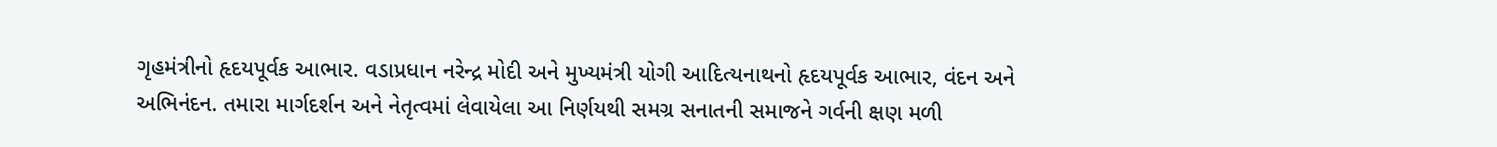ગૃહમંત્રીનો હૃદયપૂર્વક આભાર. વડાપ્રધાન નરેન્દ્ર મોદી અને મુખ્યમંત્રી યોગી આદિત્યનાથનો હૃદયપૂર્વક આભાર, વંદન અને અભિનંદન. તમારા માર્ગદર્શન અને નેતૃત્વમાં લેવાયેલા આ નિર્ણયથી સમગ્ર સનાતની સમાજને ગર્વની ક્ષણ મળી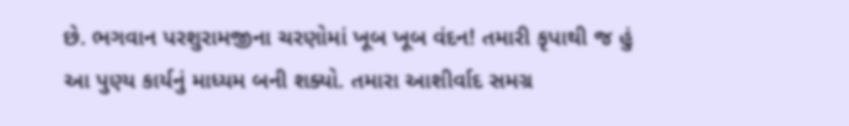છે. ભગવાન પરશુરામજીના ચરણોમાં ખૂબ ખૂબ વંદન! તમારી કૃપાથી જ હું આ પુણ્ય કાર્યનું માધ્યમ બની શક્યો. તમારા આશીર્વાદ સમગ્ર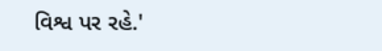વિશ્વ પર રહે.'